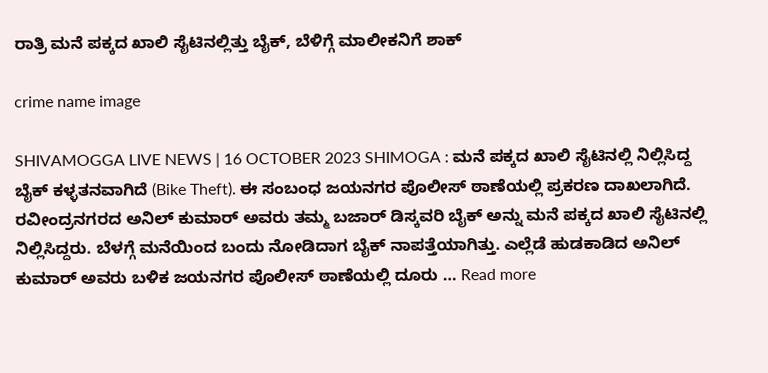ರಾತ್ರಿ ಮನೆ ಪಕ್ಕದ ಖಾಲಿ ಸೈಟಿನಲ್ಲಿತ್ತು ಬೈಕ್‌, ಬೆಳಿಗ್ಗೆ ಮಾಲೀಕನಿಗೆ ಶಾಕ್

crime name image

SHIVAMOGGA LIVE NEWS | 16 OCTOBER 2023 SHIMOGA : ಮನೆ ಪಕ್ಕದ ಖಾಲಿ ಸೈಟಿನಲ್ಲಿ ನಿಲ್ಲಿಸಿದ್ದ ಬೈಕ್‌ ಕಳ್ಳತನವಾಗಿದೆ (Bike Theft). ಈ ಸಂಬಂಧ ಜಯನಗರ ಪೊಲೀಸ್‌ ಠಾಣೆಯಲ್ಲಿ ಪ್ರಕರಣ ದಾಖಲಾಗಿದೆ. ರವೀಂದ್ರನಗರದ ಅನಿಲ್‌ ಕುಮಾರ್‌ ಅವರು ತಮ್ಮ ಬಜಾರ್‌ ಡಿಸ್ಕವರಿ ಬೈಕ್‌ ಅನ್ನು ಮನೆ ಪಕ್ಕದ ಖಾಲಿ ಸೈಟಿನಲ್ಲಿ ನಿಲ್ಲಿಸಿದ್ದರು. ಬೆಳಗ್ಗೆ ಮನೆಯಿಂದ ಬಂದು ನೋಡಿದಾಗ ಬೈಕ್‌ ನಾಪತ್ತೆಯಾಗಿತ್ತು. ಎಲ್ಲೆಡೆ ಹುಡಕಾಡಿದ ಅನಿಲ್‌ ಕುಮಾರ್‌ ಅವರು ಬಳಿಕ ಜಯನಗರ ಪೊಲೀಸ್‌ ಠಾಣೆಯಲ್ಲಿ ದೂರು … Read more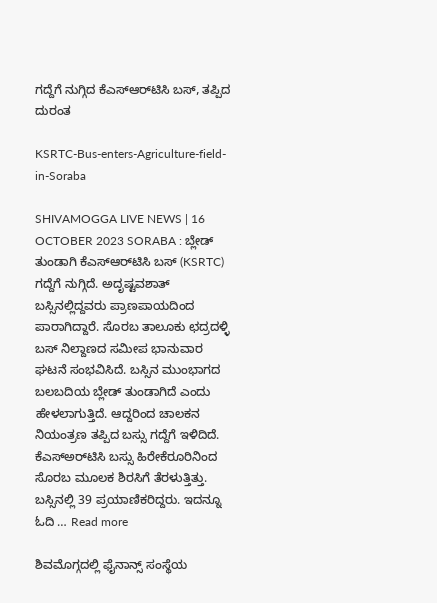ಗದ್ದೆಗೆ ನುಗ್ಗಿದ ಕೆಎಸ್‌ಆರ್‌ಟಿಸಿ ಬಸ್‌, ತಪ್ಪಿದ ದುರಂತ

KSRTC-Bus-enters-Agriculture-field-in-Soraba

SHIVAMOGGA LIVE NEWS | 16 OCTOBER 2023 SORABA : ಬ್ಲೇಡ್‌ ತುಂಡಾಗಿ ಕೆಎಸ್‌ಆರ್‌ಟಿಸಿ ಬಸ್‌ (KSRTC) ಗದ್ದೆಗೆ ನುಗ್ಗಿದೆ. ಅದೃಷ್ಟವಶಾತ್‌ ಬಸ್ಸಿನಲ್ಲಿದ್ದವರು ಪ್ರಾಣಪಾಯದಿಂದ ಪಾರಾಗಿದ್ದಾರೆ. ಸೊರಬ ತಾಲೂಕು ಛದ್ರದಳ್ಳಿ ಬಸ್‌ ನಿಲ್ದಾಣದ ಸಮೀಪ ಭಾನುವಾರ ಘಟನೆ ಸಂಭವಿಸಿದೆ. ಬಸ್ಸಿನ ಮುಂಭಾಗದ ಬಲಬದಿಯ ಬ್ಲೇಡ್‌ ತುಂಡಾಗಿದೆ ಎಂದು ಹೇಳಲಾಗುತ್ತಿದೆ. ಆದ್ದರಿಂದ ಚಾಲಕನ ನಿಯಂತ್ರಣ ತಪ್ಪಿದ ಬಸ್ಸು ಗದ್ದೆಗೆ ಇಳಿದಿದೆ. ಕೆಎಸ್‌ಅರ್‌ಟಿಸಿ ಬಸ್ಸು ಹಿರೇಕೆರೂರಿನಿಂದ ಸೊರಬ ಮೂಲಕ ಶಿರಸಿಗೆ ತೆರಳುತ್ತಿತ್ತು. ಬಸ್ಸಿನಲ್ಲಿ 39 ಪ್ರಯಾಣಿಕರಿದ್ದರು. ಇದನ್ನೂ ಓದಿ … Read more

ಶಿವಮೊಗ್ಗದಲ್ಲಿ ಫೈನಾನ್ಸ್‌ ಸಂಸ್ಥೆಯ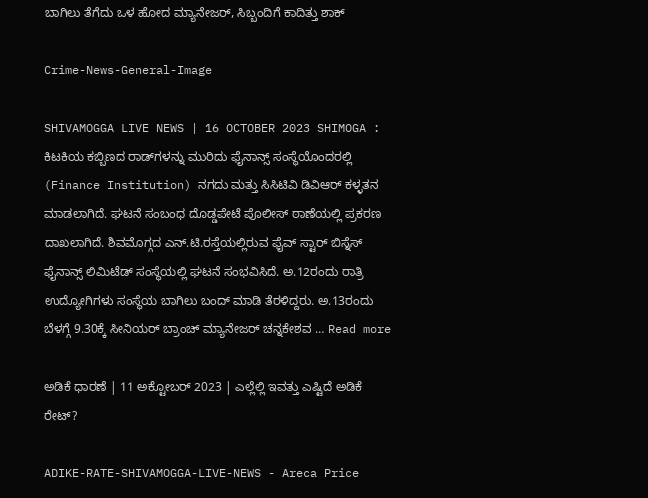ಬಾಗಿಲು ತೆಗೆದು ಒಳ ಹೋದ ಮ್ಯಾನೇಜರ್‌, ಸಿಬ್ಬಂದಿಗೆ ಕಾದಿತ್ತು ಶಾಕ್‌

Crime-News-General-Image

SHIVAMOGGA LIVE NEWS | 16 OCTOBER 2023 SHIMOGA : ಕಿಟಕಿಯ ಕಬ್ಬಿಣದ ರಾಡ್‌ಗಳನ್ನು ಮುರಿದು ಫೈನಾನ್ಸ್‌ ಸಂಸ್ಥೆಯೊಂದರಲ್ಲಿ (Finance Institution) ನಗದು ಮತ್ತು ಸಿಸಿಟಿವಿ ಡಿವಿಆರ್‌ ಕಳ್ಳತನ ಮಾಡಲಾಗಿದೆ. ಘಟನೆ ಸಂಬಂಧ ದೊಡ್ಡಪೇಟೆ ಪೊಲೀಸ್‌ ಠಾಣೆಯಲ್ಲಿ ಪ್ರಕರಣ ದಾಖಲಾಗಿದೆ. ಶಿವಮೊಗ್ಗದ ಎನ್‌.ಟಿ.ರಸ್ತೆಯಲ್ಲಿರುವ ಫೈವ್‌ ಸ್ಟಾರ್‌ ಬಿಸ್ನೆಸ್‌ ಫೈನಾನ್ಸ್‌ ಲಿಮಿಟೆಡ್‌ ಸಂಸ್ಥೆಯಲ್ಲಿ ಘಟನೆ ಸಂಭವಿಸಿದೆ. ಅ.12ರಂದು ರಾತ್ರಿ ಉದ್ಯೋಗಿಗಳು ಸಂಸ್ಥೆಯ ಬಾಗಿಲು ಬಂದ್‌ ಮಾಡಿ ತೆರಳಿದ್ದರು. ಅ.13ರಂದು ಬೆಳಗ್ಗೆ 9.30ಕ್ಕೆ ಸೀನಿಯರ್‌ ಬ್ರಾಂಚ್‌ ಮ್ಯಾನೇಜರ್‌ ಚನ್ನಕೇಶವ … Read more

ಅಡಿಕೆ ಧಾರಣೆ | 11 ಅಕ್ಟೋಬರ್‌ 2023 | ಎಲ್ಲೆಲ್ಲಿ ಇವತ್ತು ಎಷ್ಟಿದೆ ಅಡಿಕೆ ರೇಟ್?

ADIKE-RATE-SHIVAMOGGA-LIVE-NEWS - Areca Price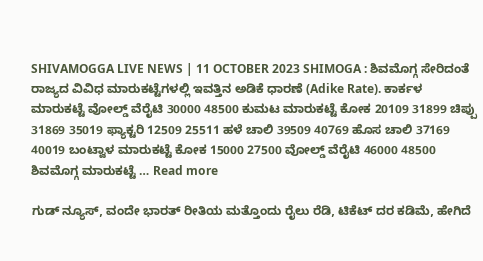SHIVAMOGGA LIVE NEWS | 11 OCTOBER 2023 SHIMOGA : ಶಿವಮೊಗ್ಗ ಸೇರಿದಂತೆ ರಾಜ್ಯದ ವಿವಿಧ ಮಾರುಕಟ್ಟೆಗಳಲ್ಲಿ ಇವತ್ತಿನ ಅಡಿಕೆ ಧಾರಣೆ (Adike Rate). ಕಾರ್ಕಳ ಮಾರುಕಟ್ಟೆ ವೋಲ್ಡ್ ವೆರೈಟಿ 30000 48500 ಕುಮಟ ಮಾರುಕಟ್ಟೆ ಕೋಕ 20109 31899 ಚಿಪ್ಪು 31869 35019 ಫ್ಯಾಕ್ಟರಿ 12509 25511 ಹಳೆ ಚಾಲಿ 39509 40769 ಹೊಸ ಚಾಲಿ 37169 40019 ಬಂಟ್ವಾಳ ಮಾರುಕಟ್ಟೆ ಕೋಕ 15000 27500 ವೋಲ್ಡ್ ವೆರೈಟಿ 46000 48500 ಶಿವಮೊಗ್ಗ ಮಾರುಕಟ್ಟೆ … Read more

ಗುಡ್‌ ನ್ಯೂಸ್‌, ವಂದೇ ಭಾರತ್‌ ರೀತಿಯ ಮತ್ತೊಂದು ರೈಲು ರೆಡಿ, ಟಿಕೆಟ್‌ ದರ ಕಡಿಮೆ, ಹೇಗಿದೆ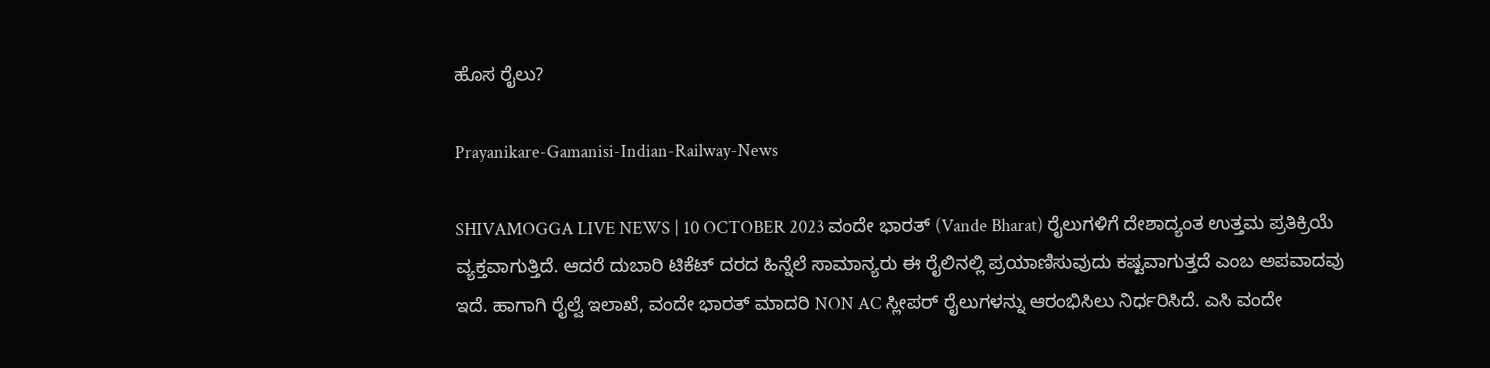ಹೊಸ ರೈಲು?

Prayanikare-Gamanisi-Indian-Railway-News

SHIVAMOGGA LIVE NEWS | 10 OCTOBER 2023 ವಂದೇ ಭಾರತ್‌ (Vande Bharat) ರೈಲುಗಳಿಗೆ ದೇಶಾದ್ಯಂತ ಉತ್ತಮ ಪ್ರತಿಕ್ರಿಯೆ ವ್ಯಕ್ತವಾಗುತ್ತಿದೆ. ಆದರೆ ದುಬಾರಿ ಟಿಕೆಟ್‌ ದರದ ಹಿನ್ನೆಲೆ ಸಾಮಾನ್ಯರು ಈ ರೈಲಿನಲ್ಲಿ ಪ್ರಯಾಣಿಸುವುದು ಕಷ್ಟವಾಗುತ್ತದೆ ಎಂಬ ಅಪವಾದವು ಇದೆ. ಹಾಗಾಗಿ ರೈಲ್ವೆ ಇಲಾಖೆ, ವಂದೇ ಭಾರತ್‌ ಮಾದರಿ NON AC ಸ್ಲೀಪರ್‌ ರೈಲುಗಳನ್ನು ಆರಂಭಿಸಿಲು ನಿರ್ಧರಿಸಿದೆ. ಎಸಿ ವಂದೇ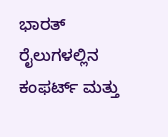ಭಾರತ್‌ ರೈಲುಗಳಲ್ಲಿನ ಕಂಫರ್ಟ್‌ ಮತ್ತು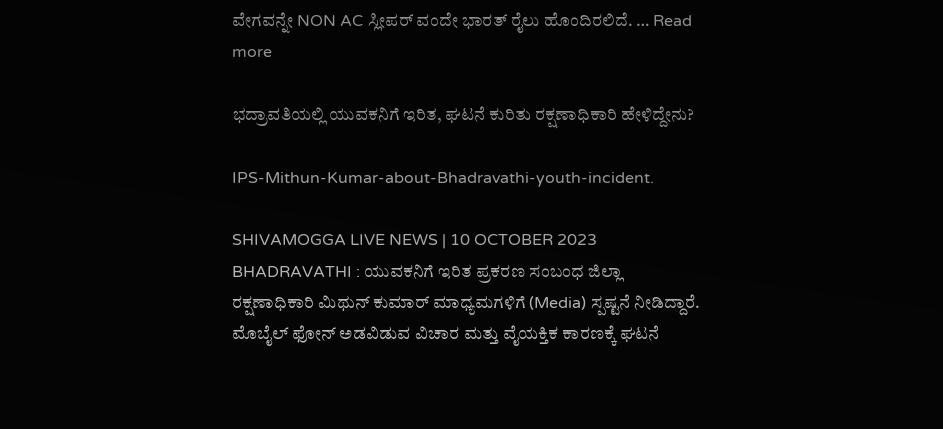ವೇಗವನ್ನೇ NON AC ಸ್ಲೀಪರ್‌ ವಂದೇ ಭಾರತ್‌ ರೈಲು ಹೊಂದಿರಲಿದೆ. … Read more

ಭದ್ರಾವತಿಯಲ್ಲಿ ಯುವಕನಿಗೆ ಇರಿತ, ಘಟನೆ ಕುರಿತು ರಕ್ಷಣಾಧಿಕಾರಿ ಹೇಳಿದ್ದೇನು?

IPS-Mithun-Kumar-about-Bhadravathi-youth-incident.

SHIVAMOGGA LIVE NEWS | 10 OCTOBER 2023 BHADRAVATHI : ಯುವಕನಿಗೆ ಇರಿತ ಪ್ರಕರಣ ಸಂಬಂಧ ಜಿಲ್ಲಾ ರಕ್ಷಣಾಧಿಕಾರಿ ಮಿಥುನ್‌ ಕುಮಾರ್‌ ಮಾಧ್ಯಮಗಳಿಗೆ (Media) ಸ್ಪಷ್ಟನೆ ನೀಡಿದ್ದಾರೆ. ಮೊಬೈಲ್‌ ಫೋನ್‌ ಅಡವಿಡುವ ವಿಚಾರ ಮತ್ತು ವೈಯಕ್ತಿಕ ಕಾರಣಕ್ಕೆ ಘಟನೆ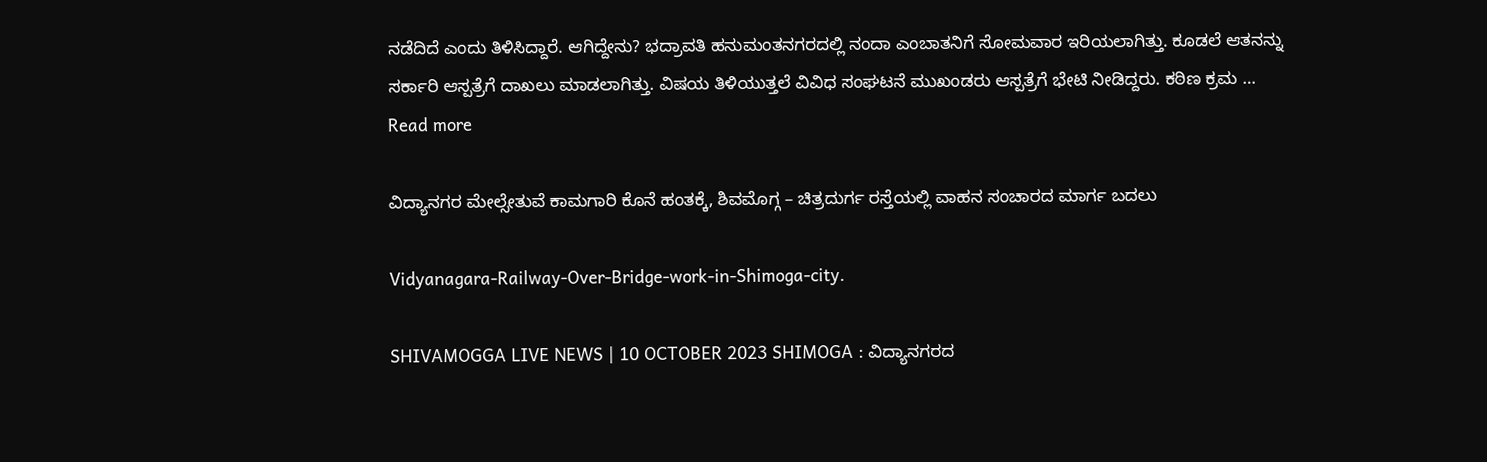ನಡೆದಿದೆ ಎಂದು ತಿಳಿಸಿದ್ದಾರೆ. ಆಗಿದ್ದೇನು? ಭದ್ರಾವತಿ ಹನುಮಂತನಗರದಲ್ಲಿ ನಂದಾ ಎಂಬಾತನಿಗೆ ಸೋಮವಾರ ಇರಿಯಲಾಗಿತ್ತು. ಕೂಡಲೆ ಆತನನ್ನು ಸರ್ಕಾರಿ ಆಸ್ಪತ್ರೆಗೆ ದಾಖಲು ಮಾಡಲಾಗಿತ್ತು. ವಿಷಯ ತಿಳಿಯುತ್ತಲೆ ವಿವಿಧ ಸಂಘಟನೆ ಮುಖಂಡರು ಆಸ್ಪತ್ರೆಗೆ ಭೇಟಿ ನೀಡಿದ್ದರು. ಕಠಿಣ ಕ್ರಮ … Read more

ವಿದ್ಯಾನಗರ ಮೇಲ್ಸೇತುವೆ ಕಾಮಗಾರಿ ಕೊನೆ ಹಂತಕ್ಕೆ, ಶಿವಮೊಗ್ಗ – ಚಿತ್ರದುರ್ಗ ರಸ್ತೆಯಲ್ಲಿ ವಾಹನ ಸಂಚಾರದ ಮಾರ್ಗ ಬದಲು

Vidyanagara-Railway-Over-Bridge-work-in-Shimoga-city.

SHIVAMOGGA LIVE NEWS | 10 OCTOBER 2023 SHIMOGA : ವಿದ್ಯಾನಗರದ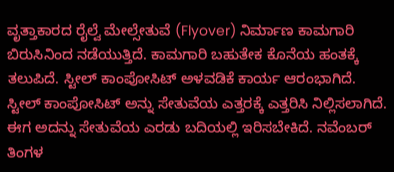ವೃತ್ತಾಕಾರದ ರೈಲ್ವೆ ಮೇಲ್ಸೇತುವೆ ‍(Flyover) ನಿರ್ಮಾಣ ಕಾಮಗಾರಿ ಬಿರುಸಿನಿಂದ ನಡೆಯುತ್ತಿದೆ. ಕಾಮಗಾರಿ ಬಹುತೇಕ ಕೊನೆಯ ಹಂತಕ್ಕೆ ತಲುಪಿದೆ. ಸ್ಟೀಲ್‌ ಕಾಂಪೋಸಿಟ್‌ ಅಳವಡಿಕೆ ಕಾರ್ಯ ಆರಂಭಾಗಿದೆ. ಸ್ಟೀಲ್‌ ಕಾಂಪೋಸಿಟ್‌ ಅನ್ನು ಸೇತುವೆಯ ಎತ್ತರಕ್ಕೆ ಎತ್ತರಿಸಿ ನಿಲ್ಲಿಸಲಾಗಿದೆ. ಈಗ ಅದನ್ನು ಸೇತುವೆಯ ಎರಡು ಬದಿಯಲ್ಲಿ ಇರಿಸಬೇಕಿದೆ. ನವೆಂಬರ್‌ ತಿಂಗಳ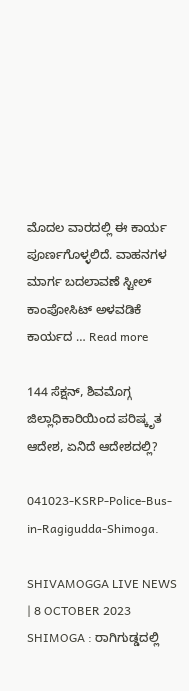ಮೊದಲ ವಾರದಲ್ಲಿ ಈ ಕಾರ್ಯ ಪೂರ್ಣಗೊಳ್ಳಲಿದೆ. ವಾಹನಗಳ ಮಾರ್ಗ ಬದಲಾವಣೆ ಸ್ಟೀಲ್ ಕಾಂಪೋಸಿಟ್ ಅಳವಡಿಕೆ ಕಾರ್ಯದ … Read more

144 ಸೆಕ್ಷನ್‌, ಶಿವಮೊಗ್ಗ ಜಿಲ್ಲಾಧಿಕಾರಿಯಿಂದ ಪರಿಷ್ಕೃತ ಆದೇಶ, ಏನಿದೆ ಆದೇಶದಲ್ಲಿ?

041023-KSRP-Police-Bus-in-Ragigudda-Shimoga.

SHIVAMOGGA LIVE NEWS | 8 OCTOBER 2023 SHIMOGA : ರಾಗಿಗುಡ್ಡದಲ್ಲಿ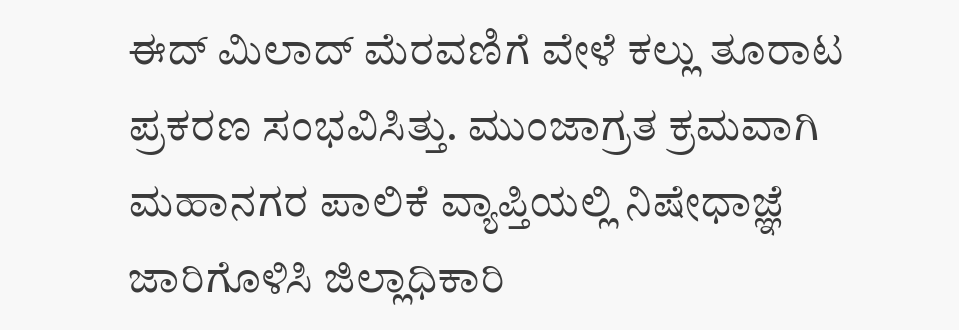ಈದ್‌ ಮಿಲಾದ್‌ ಮೆರವಣಿಗೆ ವೇಳೆ ಕಲ್ಲು ತೂರಾಟ ಪ್ರಕರಣ ಸಂಭವಿಸಿತ್ತು. ಮುಂಜಾಗ್ರತ ಕ್ರಮವಾಗಿ ಮಹಾನಗರ ಪಾಲಿಕೆ ವ್ಯಾಪ್ತಿಯಲ್ಲಿ ನಿಷೇಧಾಜ್ಞೆ ಜಾರಿಗೊಳಿಸಿ ಜಿಲ್ಲಾಧಿಕಾರಿ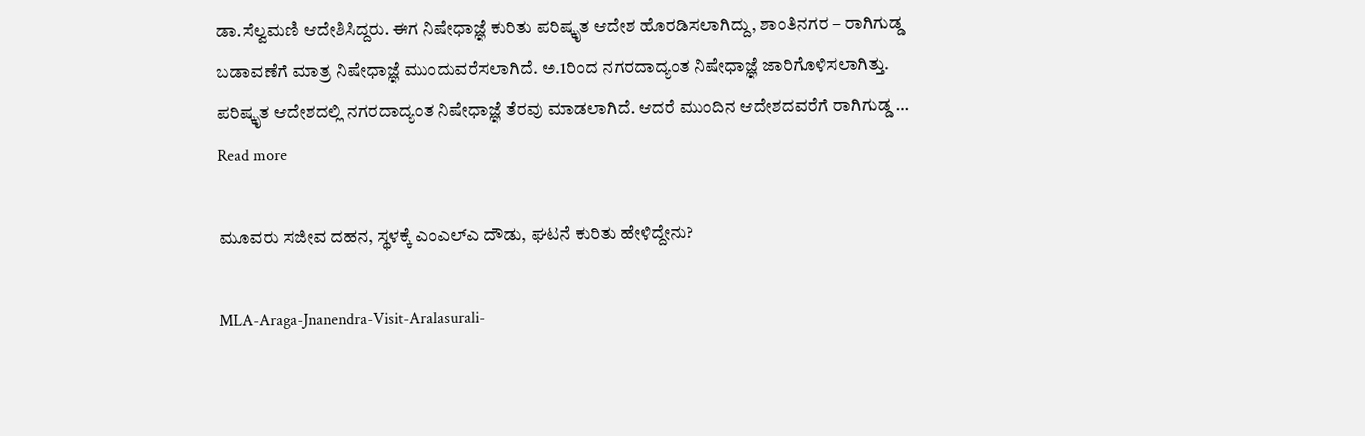ಡಾ.ಸೆಲ್ವಮಣಿ ಆದೇಶಿಸಿದ್ದರು. ಈಗ ನಿಷೇಧಾಜ್ಞೆ ಕುರಿತು ಪರಿಷ್ಕೃತ ಆದೇಶ ಹೊರಡಿಸಲಾಗಿದ್ದು, ಶಾಂತಿನಗರ – ರಾಗಿಗುಡ್ಡ ಬಡಾವಣೆಗೆ ಮಾತ್ರ ನಿಷೇಧಾಜ್ಞೆ ಮುಂದುವರೆಸಲಾಗಿದೆ. ಅ.1ರಿಂದ ನಗರದಾದ್ಯಂತ ನಿಷೇಧಾಜ್ಞೆ ಜಾರಿಗೊಳಿಸಲಾಗಿತ್ತು. ಪರಿಷ್ಕೃತ ಆದೇಶದಲ್ಲಿ ನಗರದಾದ್ಯಂತ ನಿಷೇಧಾಜ್ಞೆ ತೆರವು ಮಾಡಲಾಗಿದೆ. ಆದರೆ ಮುಂದಿನ ಆದೇಶದವರೆಗೆ ರಾಗಿಗುಡ್ಡ … Read more

ಮೂವರು ಸಜೀವ ದಹನ, ಸ್ಥಳಕ್ಕೆ ಎಂಎಲ್‌ಎ ದೌಡು, ಘಟನೆ ಕುರಿತು ಹೇಳಿದ್ದೇನು?

MLA-Araga-Jnanendra-Visit-Aralasurali-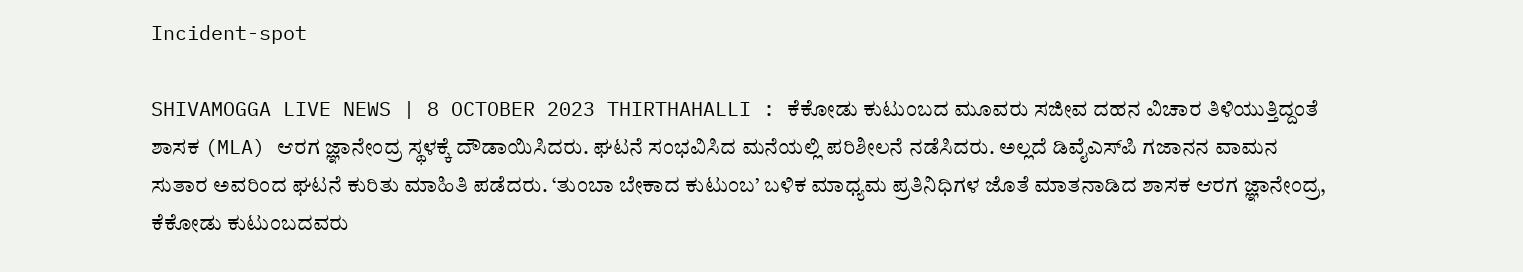Incident-spot

SHIVAMOGGA LIVE NEWS | 8 OCTOBER 2023 THIRTHAHALLI : ಕೆಕೋಡು ಕುಟುಂಬದ ಮೂವರು ಸಜೀವ ದಹನ ವಿಚಾರ ತಿಳಿಯುತ್ತಿದ್ದಂತೆ ಶಾಸಕ (MLA) ಆರಗ ಜ್ಞಾನೇಂದ್ರ ಸ್ಥಳಕ್ಕೆ ದೌಡಾಯಿಸಿದರು. ಘಟನೆ ಸಂಭವಿಸಿದ ಮನೆಯಲ್ಲಿ ಪರಿಶೀಲನೆ ನಡೆಸಿದರು. ಅಲ್ಲದೆ ಡಿವೈಎಸ್‌ಪಿ ಗಜಾನನ ವಾಮನ ಸುತಾರ ಅವರಿಂದ ಘಟನೆ ಕುರಿತು ಮಾಹಿತಿ ಪಡೆದರು. ‘ತುಂಬಾ ಬೇಕಾದ ಕುಟುಂಬ’ ಬಳಿಕ ಮಾಧ್ಯಮ ಪ್ರತಿನಿಧಿಗಳ ಜೊತೆ ಮಾತನಾಡಿದ ಶಾಸಕ ಆರಗ ಜ್ಞಾನೇಂದ್ರ, ಕೆಕೋಡು ಕುಟುಂಬದವರು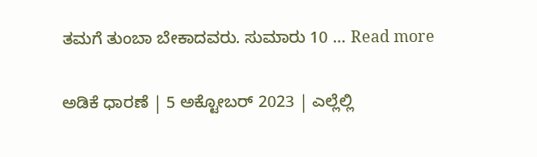ತಮಗೆ ತುಂಬಾ ಬೇಕಾದವರು. ಸುಮಾರು 10 … Read more

ಅಡಿಕೆ ಧಾರಣೆ | 5 ಅಕ್ಟೋಬರ್‌ 2023 | ಎಲ್ಲೆಲ್ಲಿ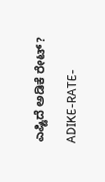ಎಷ್ಟಿದೆ ಅಡಿಕೆ ರೇಟ್?

ADIKE-RATE-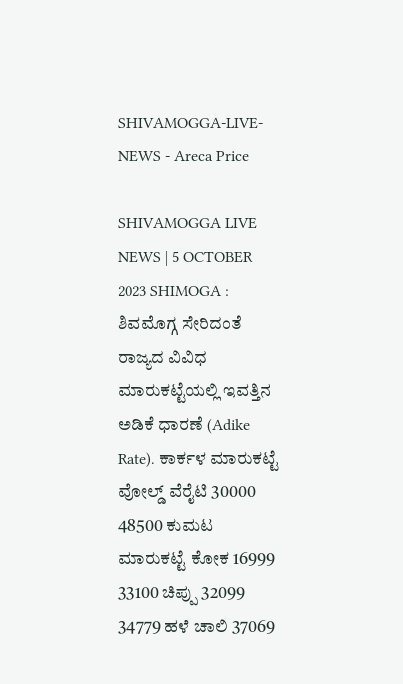SHIVAMOGGA-LIVE-NEWS - Areca Price

SHIVAMOGGA LIVE NEWS | 5 OCTOBER 2023 SHIMOGA : ಶಿವಮೊಗ್ಗ ಸೇರಿದಂತೆ ರಾಜ್ಯದ ವಿವಿಧ ಮಾರುಕಟ್ಟೆಯಲ್ಲಿ ಇವತ್ತಿನ ಅಡಿಕೆ ಧಾರಣೆ (Adike Rate). ಕಾರ್ಕಳ ಮಾರುಕಟ್ಟೆ ವೋಲ್ಡ್ ವೆರೈಟಿ 30000 48500 ಕುಮಟ ಮಾರುಕಟ್ಟೆ ಕೋಕ 16999 33100 ಚಿಪ್ಪು 32099 34779 ಹಳೆ ಚಾಲಿ 37069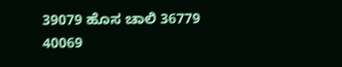39079 ಹೊಸ ಚಾಲಿ 36779 40069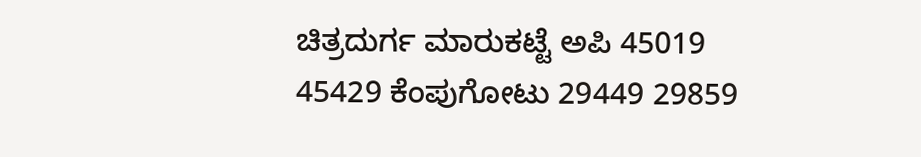ಚಿತ್ರದುರ್ಗ ಮಾರುಕಟ್ಟೆ ಅಪಿ 45019 45429 ಕೆಂಪುಗೋಟು 29449 29859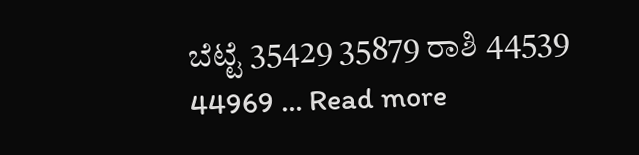ಬೆಟ್ಟೆ 35429 35879 ರಾಶಿ 44539 44969 … Read more